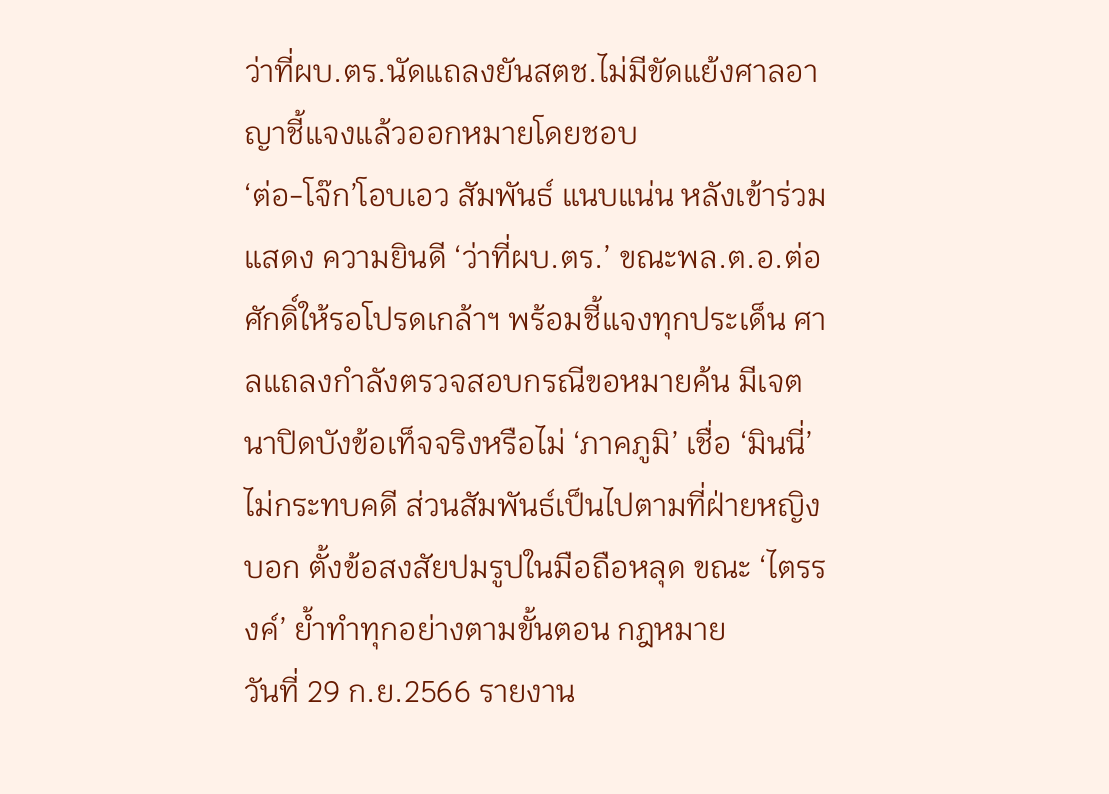ว่าที่ผบ.ตร.นัดแถลงยันสตช.ไม่มีขัดแย้งศาลอาญาชี้แจงแล้วออกหมายโดยชอบ
‘ต่อ-โจ๊ก’โอบเอว สัมพันธ์ แนบแน่น หลังเข้าร่วมแสดง ความยินดี ‘ว่าที่ผบ.ตร.’ ขณะพล.ต.อ.ต่อศักดิ์ให้รอโปรดเกล้าฯ พร้อมชี้แจงทุกประเด็น ศาลแถลงกำลังตรวจสอบกรณีขอหมายค้น มีเจตนาปิดบังข้อเท็จจริงหรือไม่ ‘ภาคภูมิ’ เชื่อ ‘มินนี่’ไม่กระทบคดี ส่วนสัมพันธ์เป็นไปตามที่ฝ่ายหญิงบอก ตั้งข้อสงสัยปมรูปในมือถือหลุด ขณะ ‘ไตรรงค์’ ย้ำทำทุกอย่างตามขั้นตอน กฎหมาย
วันที่ 29 ก.ย.2566 รายงาน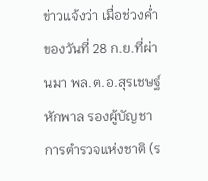ข่าวแจ้งว่า เมื่อช่วงค่ำของวันที่ 28 ก.ย.ที่ผ่านมา พล.ต.อ.สุรเชษฐ์ หักพาล รองผู้บัญชาการตำรวจแห่งชาติ (ร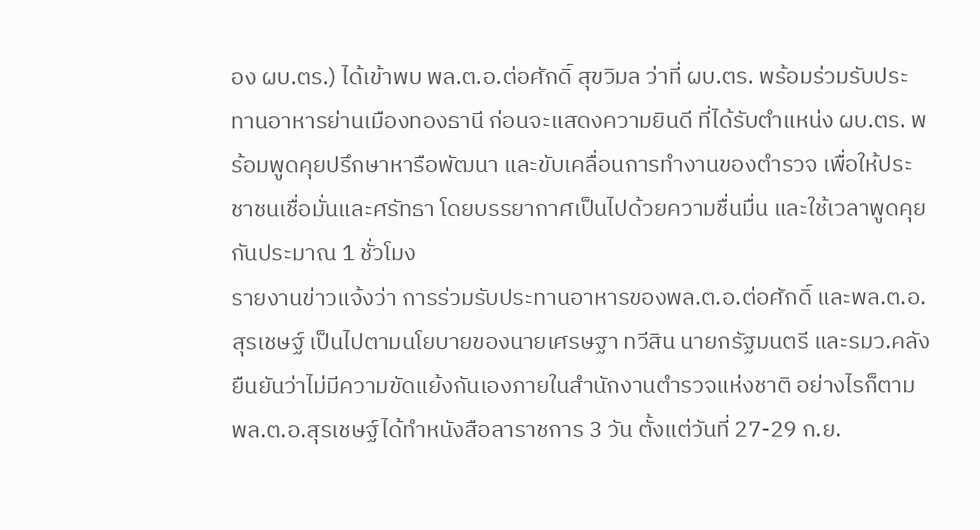อง ผบ.ตร.) ได้เข้าพบ พล.ต.อ.ต่อศักดิ์ สุขวิมล ว่าที่ ผบ.ตร. พร้อมร่วมรับประทานอาหารย่านเมืองทองธานี ก่อนจะแสดงความยินดี ที่ได้รับตำแหน่ง ผบ.ตร. พร้อมพูดคุยปรึกษาหารือพัฒนา และขับเคลื่อนการทำงานของตำรวจ เพื่อให้ประชาชนเชื่อมั่นและศรัทธา โดยบรรยากาศเป็นไปด้วยความชื่นมื่น และใช้เวลาพูดคุยกันประมาณ 1 ชั่วโมง
รายงานข่าวแจ้งว่า การร่วมรับประทานอาหารของพล.ต.อ.ต่อศักดิ์ และพล.ต.อ.สุรเชษฐ์ เป็นไปตามนโยบายของนายเศรษฐา ทวีสิน นายกรัฐมนตรี และรมว.คลัง ยืนยันว่าไม่มีความขัดแย้งกันเองภายในสำนักงานตำรวจแห่งชาติ อย่างไรก็ตาม พล.ต.อ.สุรเชษฐ์ได้ทำหนังสือลาราชการ 3 วัน ตั้งแต่วันที่ 27-29 ก.ย.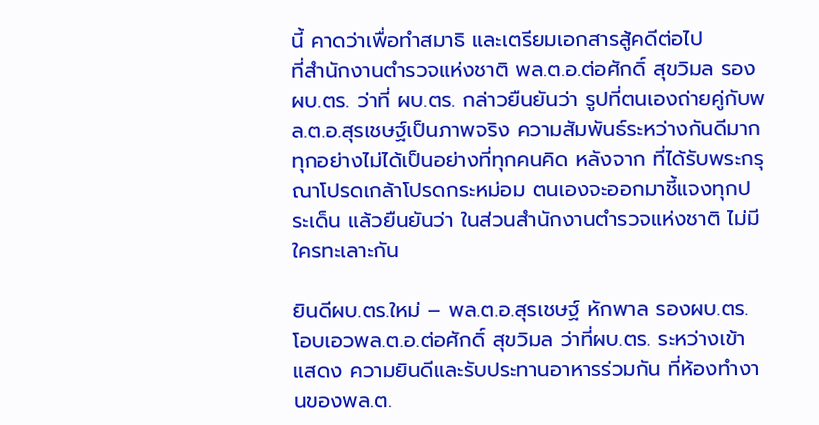นี้ คาดว่าเพื่อทำสมาธิ และเตรียมเอกสารสู้คดีต่อไป
ที่สำนักงานตำรวจแห่งชาติ พล.ต.อ.ต่อศักดิ์ สุขวิมล รอง ผบ.ตร. ว่าที่ ผบ.ตร. กล่าวยืนยันว่า รูปที่ตนเองถ่ายคู่กับพล.ต.อ.สุรเชษฐ์เป็นภาพจริง ความสัมพันธ์ระหว่างกันดีมาก ทุกอย่างไม่ได้เป็นอย่างที่ทุกคนคิด หลังจาก ที่ได้รับพระกรุณาโปรดเกล้าโปรดกระหม่อม ตนเองจะออกมาชี้แจงทุกประเด็น แล้วยืนยันว่า ในส่วนสำนักงานตำรวจแห่งชาติ ไม่มีใครทะเลาะกัน

ยินดีผบ.ตร.ใหม่ – พล.ต.อ.สุรเชษฐ์ หักพาล รองผบ.ตร. โอบเอวพล.ต.อ.ต่อศักดิ์ สุขวิมล ว่าที่ผบ.ตร. ระหว่างเข้าแสดง ความยินดีและรับประทานอาหารร่วมกัน ที่ห้องทำงานของพล.ต.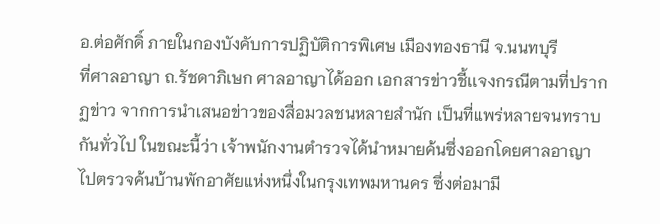อ.ต่อศักดิ์ ภายในกองบังคับการปฏิบัติการพิเศษ เมืองทองธานี จ.นนทบุรี
ที่ศาลอาญา ถ.รัชดาภิเษก ศาลอาญาได้ออก เอกสารข่าวชี้เเจงกรณีตามที่ปรากฏข่าว จากการนำเสนอข่าวของสื่อมวลชนหลายสำนัก เป็นที่แพร่หลายจนทราบกันทั่วไป ในขณะนี้ว่า เจ้าพนักงานตำรวจได้นำหมายค้นซึ่งออกโดยศาลอาญาไปตรวจค้นบ้านพักอาศัยแห่งหนึ่งในกรุงเทพมหานคร ซึ่งต่อมามี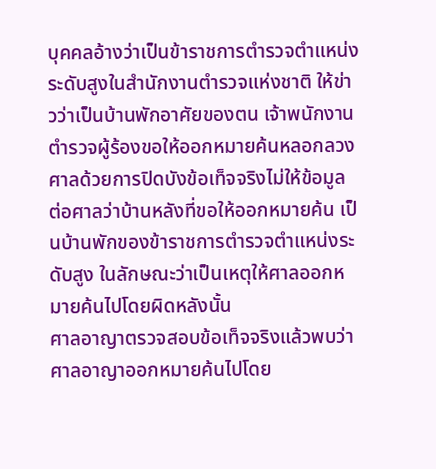บุคคลอ้างว่าเป็นข้าราชการตำรวจตำแหน่งระดับสูงในสำนักงานตำรวจแห่งชาติ ให้ข่าวว่าเป็นบ้านพักอาศัยของตน เจ้าพนักงานตำรวจผู้ร้องขอให้ออกหมายค้นหลอกลวงศาลด้วยการปิดบังข้อเท็จจริงไม่ให้ข้อมูล ต่อศาลว่าบ้านหลังที่ขอให้ออกหมายค้น เป็นบ้านพักของข้าราชการตำรวจตำแหน่งระดับสูง ในลักษณะว่าเป็นเหตุให้ศาลออกหมายค้นไปโดยผิดหลังนั้น
ศาลอาญาตรวจสอบข้อเท็จจริงแล้วพบว่า ศาลอาญาออกหมายค้นไปโดย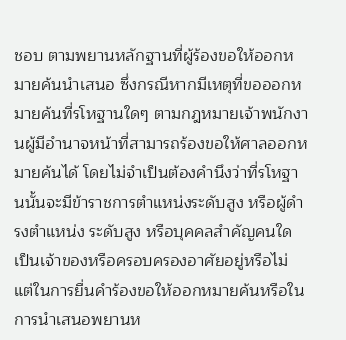ชอบ ตามพยานหลักฐานที่ผู้ร้องขอให้ออกหมายค้นนำเสนอ ซึ่งกรณีหากมีเหตุที่ขอออกหมายค้นที่รโหฐานใดๆ ตามกฎหมายเจ้าพนักงานผู้มีอำนาจหน้าที่สามารถร้องขอให้ศาลออกหมายค้นได้ โดยไม่จำเป็นต้องคำนึงว่าที่รโหฐานนั้นจะมีข้าราชการตำแหน่งระดับสูง หรือผู้ดำรงตำแหน่ง ระดับสูง หรือบุคคลสำคัญคนใด เป็นเจ้าของหรือครอบครองอาศัยอยู่หรือไม่
แต่ในการยื่นคำร้องขอให้ออกหมายค้นหรือในการนำเสนอพยานห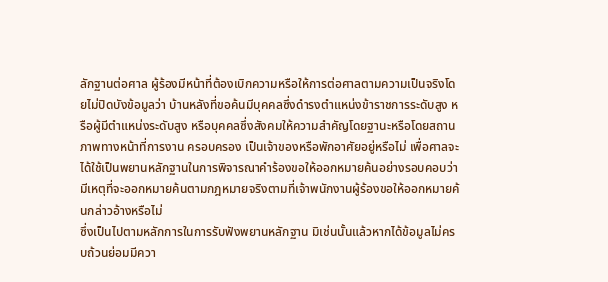ลักฐานต่อศาล ผู้ร้องมีหน้าที่ต้องเบิกความหรือให้การต่อศาลตามความเป็นจริงโดยไม่ปิดบังข้อมูลว่า บ้านหลังที่ขอค้นมีบุคคลซึ่งดำรงตำแหน่งข้าราชการระดับสูง หรือผู้มีตำแหน่งระดับสูง หรือบุคคลซึ่งสังคมให้ความสำคัญโดยฐานะหรือโดยสถานภาพทางหน้าที่การงาน ครอบครอง เป็นเจ้าของหรือพักอาศัยอยู่หรือไม่ เพื่อศาลจะได้ใช้เป็นพยานหลักฐานในการพิจารณาคำร้องขอให้ออกหมายค้นอย่างรอบคอบว่า มีเหตุที่จะออกหมายค้นตามกฎหมายจริงตามที่เจ้าพนักงานผู้ร้องขอให้ออกหมายค้นกล่าวอ้างหรือไม่
ซึ่งเป็นไปตามหลักการในการรับฟังพยานหลักฐาน มิเช่นนั้นแล้วหากได้ข้อมูลไม่ครบถ้วนย่อมมีควา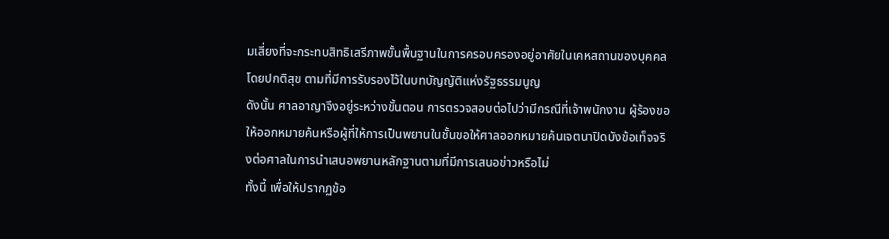มเสี่ยงที่จะกระทบสิทธิเสรีภาพขั้นพื้นฐานในการครอบครองอยู่อาศัยในเคหสถานของบุคคลโดยปกติสุข ตามที่มีการรับรองไว้ในบทบัญญัติแห่งรัฐธรรมนูญ
ดังนั้น ศาลอาญาจึงอยู่ระหว่างขั้นตอน การตรวจสอบต่อไปว่ามีกรณีที่เจ้าพนักงาน ผู้ร้องขอให้ออกหมายค้นหรือผู้ที่ให้การเป็นพยานในชั้นขอให้ศาลออกหมายค้นเจตนาปิดบังข้อเท็จจริงต่อศาลในการนำเสนอพยานหลักฐานตามที่มีการเสนอข่าวหรือไม่
ทั้งนี้ เพื่อให้ปรากฏข้อ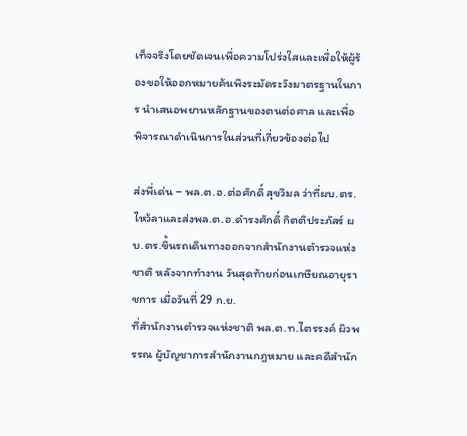เท็จจริงโดยชัดเจนเพื่อความโปร่งใสและเพื่อให้ผู้ร้องขอให้ออกหมายค้นพึงระมัดระวังมาตรฐานในการ นำเสนอพยานหลักฐานของตนต่อศาล และเพื่อ พิจารณาดำเนินการในส่วนที่เกี่ยวข้องต่อไป

ส่งพี่เด่น – พล.ต.อ.ต่อศักดิ์ สุขวิมล ว่าที่ผบ.ตร. ไหว้ลาและส่งพล.ต.อ.ดำรงศักดิ์ กิตติประภัสร์ ผบ.ตร.ขึ้นรถเดินทางออกจากสำนักงานตำรวจแห่งชาติ หลังจากทำงาน วันสุดท้ายก่อนเกษียณอายุราชการ เมื่อวันที่ 29 ก.ย.
ที่สำนักงานตำรวจแห่งชาติ พล.ต.ท.ไตรรงค์ ผิวพรรณ ผู้บัญชาการสำนักงานกฎหมาย และคดีสำนัก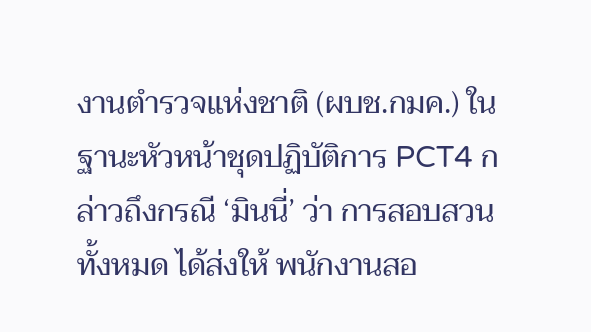งานตำรวจแห่งชาติ (ผบช.กมค.) ในฐานะหัวหน้าชุดปฏิบัติการ PCT4 กล่าวถึงกรณี ‘มินนี่’ ว่า การสอบสวนทั้งหมด ได้ส่งให้ พนักงานสอ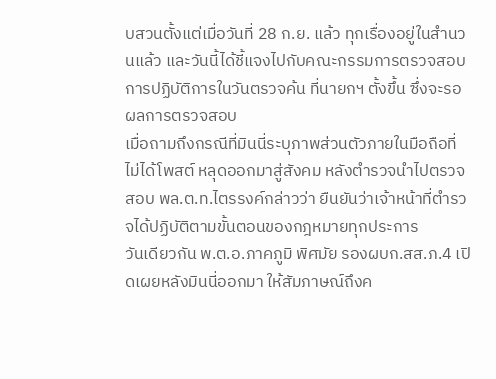บสวนตั้งแต่เมื่อวันที่ 28 ก.ย. แล้ว ทุกเรื่องอยู่ในสำนวนแล้ว และวันนี้ได้ชี้แจงไปกับคณะกรรมการตรวจสอบการปฏิบัติการในวันตรวจค้น ที่นายกฯ ตั้งขึ้น ซึ่งจะรอผลการตรวจสอบ
เมื่อถามถึงกรณีที่มินนี่ระบุภาพส่วนตัวภายในมือถือที่ไม่ได้โพสต์ หลุดออกมาสู่สังคม หลังตำรวจนำไปตรวจสอบ พล.ต.ท.ไตรรงค์กล่าวว่า ยืนยันว่าเจ้าหน้าที่ตำรวจได้ปฏิบัติตามขั้นตอนของกฎหมายทุกประการ
วันเดียวกัน พ.ต.อ.ภาคภูมิ พิศมัย รองผบก.สส.ภ.4 เปิดเผยหลังมินนี่ออกมา ให้สัมภาษณ์ถึงค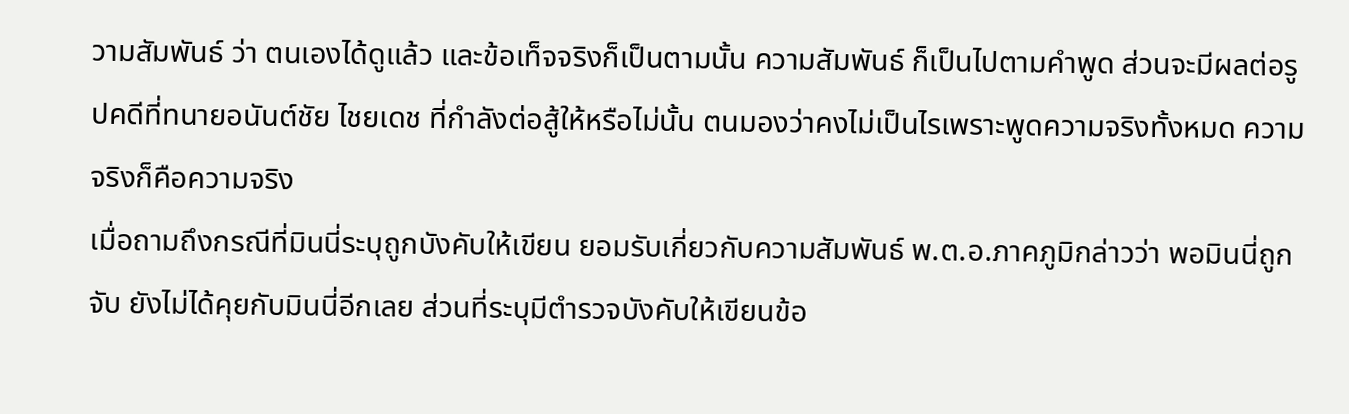วามสัมพันธ์ ว่า ตนเองได้ดูแล้ว และข้อเท็จจริงก็เป็นตามนั้น ความสัมพันธ์ ก็เป็นไปตามคำพูด ส่วนจะมีผลต่อรูปคดีที่ทนายอนันต์ชัย ไชยเดช ที่กำลังต่อสู้ให้หรือไม่นั้น ตนมองว่าคงไม่เป็นไรเพราะพูดความจริงทั้งหมด ความจริงก็คือความจริง
เมื่อถามถึงกรณีที่มินนี่ระบุถูกบังคับให้เขียน ยอมรับเกี่ยวกับความสัมพันธ์ พ.ต.อ.ภาคภูมิกล่าวว่า พอมินนี่ถูกจับ ยังไม่ได้คุยกับมินนี่อีกเลย ส่วนที่ระบุมีตำรวจบังคับให้เขียนข้อ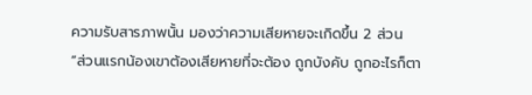ความรับสารภาพนั้น มองว่าความเสียหายจะเกิดขึ้น 2 ส่วน
“ส่วนแรกน้องเขาต้องเสียหายที่จะต้อง ถูกบังคับ ถูกอะไรก็ตา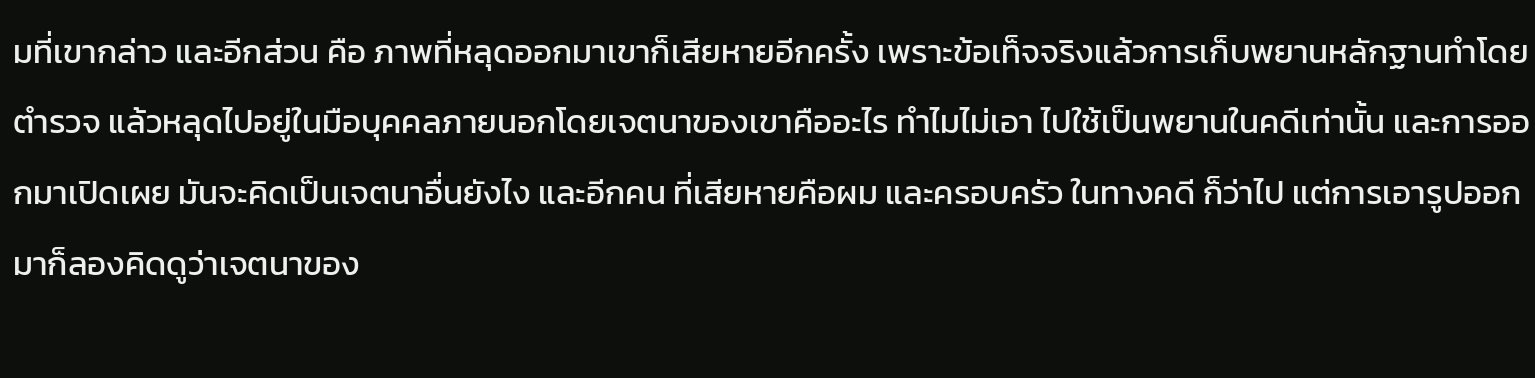มที่เขากล่าว และอีกส่วน คือ ภาพที่หลุดออกมาเขาก็เสียหายอีกครั้ง เพราะข้อเท็จจริงแล้วการเก็บพยานหลักฐานทำโดยตำรวจ แล้วหลุดไปอยู่ในมือบุคคลภายนอกโดยเจตนาของเขาคืออะไร ทำไมไม่เอา ไปใช้เป็นพยานในคดีเท่านั้น และการออกมาเปิดเผย มันจะคิดเป็นเจตนาอื่นยังไง และอีกคน ที่เสียหายคือผม และครอบครัว ในทางคดี ก็ว่าไป แต่การเอารูปออกมาก็ลองคิดดูว่าเจตนาของ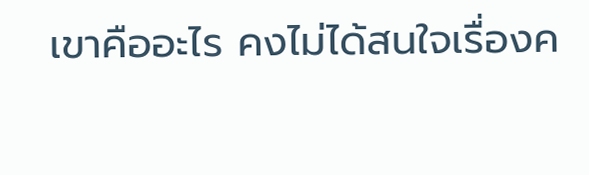เขาคืออะไร คงไม่ได้สนใจเรื่องค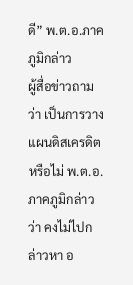ดี” พ.ต.อ.ภาคภูมิกล่าว
ผู้สื่อข่าวถามว่า เป็นการวางแผนดิสเครดิตหรือไม่ พ.ต.อ.ภาคภูมิกล่าวว่า คงไม่ไปกล่าวหา อ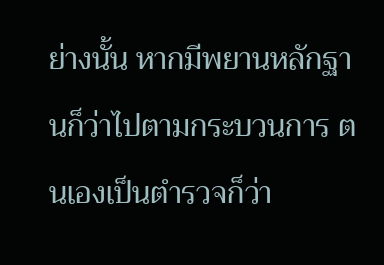ย่างนั้น หากมีพยานหลักฐานก็ว่าไปตามกระบวนการ ตนเองเป็นตำรวจก็ว่า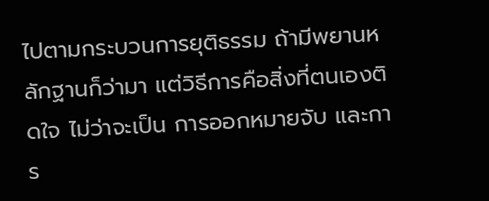ไปตามกระบวนการยุติธรรม ถ้ามีพยานหลักฐานก็ว่ามา แต่วิธีการคือสิ่งที่ตนเองติดใจ ไม่ว่าจะเป็น การออกหมายจับ และการ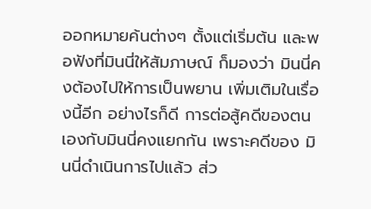ออกหมายค้นต่างๆ ตั้งแต่เริ่มต้น และพอฟังที่มินนี่ให้สัมภาษณ์ ก็มองว่า มินนี่คงต้องไปให้การเป็นพยาน เพิ่มเติมในเรื่องนี้อีก อย่างไรก็ดี การต่อสู้คดีของตนเองกับมินนี่คงแยกกัน เพราะคดีของ มินนี่ดำเนินการไปแล้ว ส่ว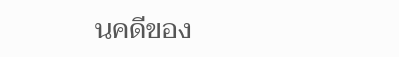นคดีของ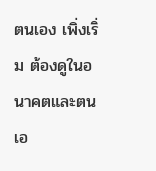ตนเอง เพิ่งเริ่ม ต้องดูในอนาคตและตนเอ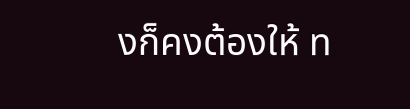งก็คงต้องให้ ท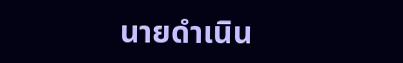นายดำเนิน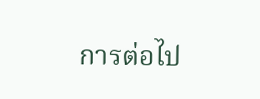การต่อไป